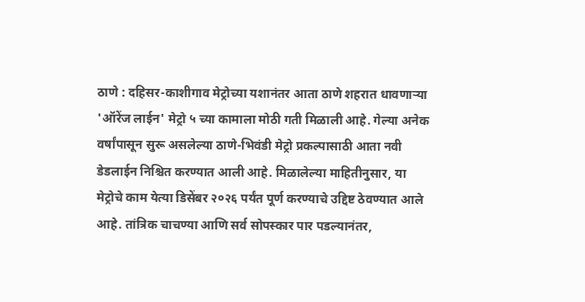ठाणे : दहिसर-काशीगाव मेट्रोच्या यशानंतर आता ठाणे शहरात धावणाऱ्या 'ऑरेंज लाईन' मेट्रो ५ च्या कामाला मोठी गती मिळाली आहे. गेल्या अनेक वर्षांपासून सुरू असलेल्या ठाणे-भिवंडी मेट्रो प्रकल्पासाठी आता नवी डेडलाईन निश्चित करण्यात आली आहे. मिळालेल्या माहितीनुसार, या मेट्रोचे काम येत्या डिसेंबर २०२६ पर्यंत पूर्ण करण्याचे उद्दिष्ट ठेवण्यात आले आहे. तांत्रिक चाचण्या आणि सर्व सोपस्कार पार पडल्यानंतर,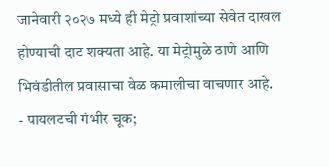जानेवारी २०२७ मध्ये ही मेट्रो प्रवाशांच्या सेवेत दाखल होण्याची दाट शक्यता आहे. या मेट्रोमुळे ठाणे आणि भिवंडीतील प्रवासाचा वेळ कमालीचा वाचणार आहे.
- पायलटची गंभीर चूक;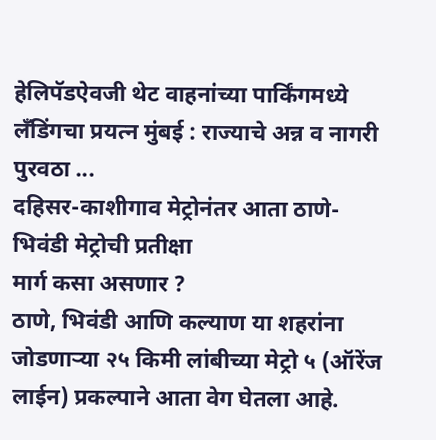हेलिपॅडऐवजी थेट वाहनांच्या पार्किंगमध्ये लँडिंगचा प्रयत्न मुंबई : राज्याचे अन्न व नागरी पुरवठा ...
दहिसर-काशीगाव मेट्रोनंतर आता ठाणे-भिवंडी मेट्रोची प्रतीक्षा
मार्ग कसा असणार ?
ठाणे, भिवंडी आणि कल्याण या शहरांना जोडणाऱ्या २५ किमी लांबीच्या मेट्रो ५ (ऑरेंज लाईन) प्रकल्पाने आता वेग घेतला आहे.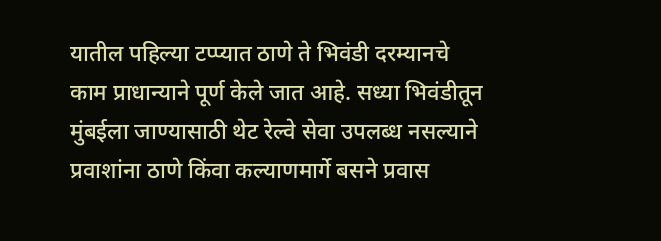यातील पहिल्या टप्प्यात ठाणे ते भिवंडी दरम्यानचे काम प्राधान्याने पूर्ण केले जात आहे. सध्या भिवंडीतून मुंबईला जाण्यासाठी थेट रेल्वे सेवा उपलब्ध नसल्याने प्रवाशांना ठाणे किंवा कल्याणमार्गे बसने प्रवास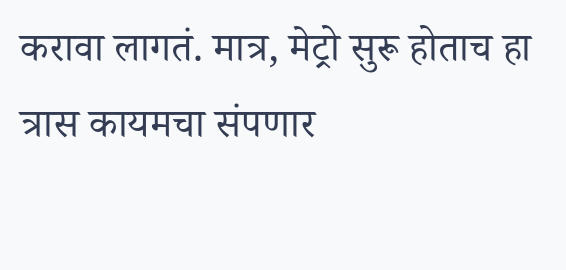करावा लागतं. मात्र, मेट्रो सुरू होताच हा त्रास कायमचा संपणार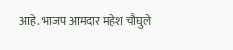आहे. भाजप आमदार महेश चौघुले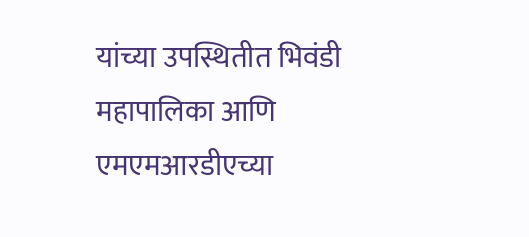यांच्या उपस्थितीत भिवंडी महापालिका आणि एमएमआरडीएच्या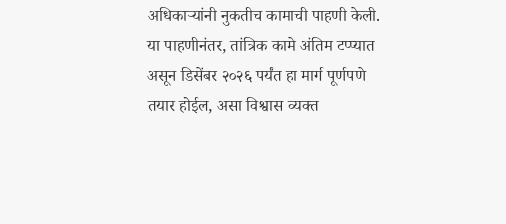अधिकाऱ्यांनी नुकतीच कामाची पाहणी केली. या पाहणीनंतर, तांत्रिक कामे अंतिम टप्प्यात असून डिसेंबर २०२६ पर्यंत हा मार्ग पूर्णपणे तयार होईल, असा विश्वास व्यक्त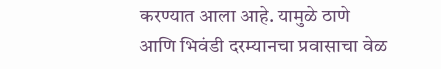करण्यात आला आहे. यामुळे ठाणे आणि भिवंडी दरम्यानचा प्रवासाचा वेळ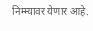निम्म्यावर येणार आहे.